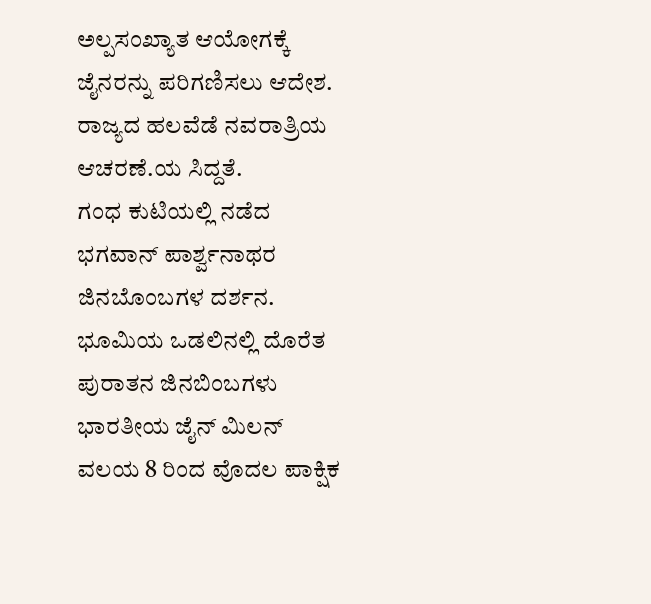ಅಲ್ಪಸಂಖ್ಯಾತ ಆಯೋಗಕ್ಕೆ ಜೈನರನ್ನು ಪರಿಗಣಿಸಲು ಆದೇಶ.
ರಾಜ್ಯದ ಹಲವೆಡೆ ನವರಾತ್ರಿಯ ಆಚರಣೆ.ಯ ಸಿದ್ದತೆ.
ಗಂಧ ಕುಟಿಯಲ್ಲಿ ನಡೆದ ಭಗವಾನ್ ಪಾರ್ಶ್ವನಾಥರ ಜಿನಬೊಂಬಗಳ ದರ್ಶನ.
ಭೂಮಿಯ ಒಡಲಿನಲ್ಲಿ ದೊರೆತ ಪುರಾತನ ಜಿನಬಿಂಬಗಳು
ಭಾರತೀಯ ಜೈನ್ ಮಿಲನ್ ವಲಯ 8 ರಿಂದ ವೊದಲ ಪಾಕ್ಷಿಕ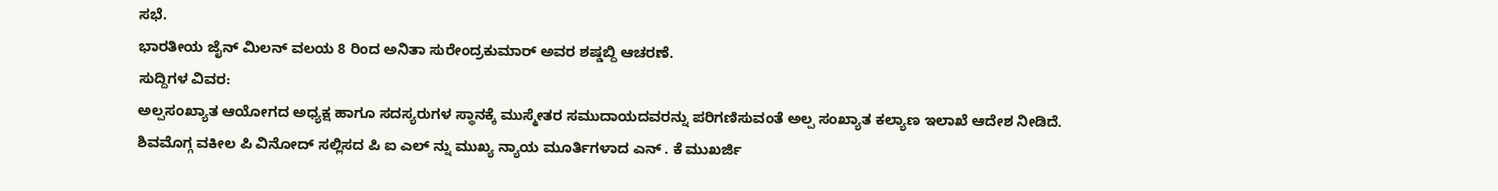ಸಭೆ.
ಭಾರತೀಯ ಜೈನ್ ಮಿಲನ್ ವಲಯ 8 ರಿಂದ ಅನಿತಾ ಸುರೇಂದ್ರಕುಮಾರ್ ಅವರ ಶಷ್ಡಬ್ದಿ ಆಚರಣೆ.
ಸುದ್ದಿಗಳ ವಿವರ:
ಅಲ್ಪಸಂಖ್ಯಾತ ಆಯೋಗದ ಅಧ್ಯಕ್ಷ ಹಾಗೂ ಸದಸ್ಯರುಗಳ ಸ್ಥಾನಕ್ಕೆ ಮುಸ್ಮೇತರ ಸಮುದಾಯದವರನ್ನು ಪರಿಗಣಿಸುವಂತೆ ಅಲ್ಪ ಸಂಖ್ಯಾತ ಕಲ್ಯಾಣ ಇಲಾಖೆ ಆದೇಶ ನೀಡಿದೆ.
ಶಿವಮೊಗ್ಗ ವಕೀಲ ಪಿ ವಿನೋದ್ ಸಲ್ಲಿಸದ ಪಿ ಐ ಎಲ್ ನ್ನು ಮುಖ್ಯ ನ್ಯಾಯ ಮೂರ್ತಿಗಳಾದ ಎನ್ . ಕೆ ಮುಖರ್ಜಿ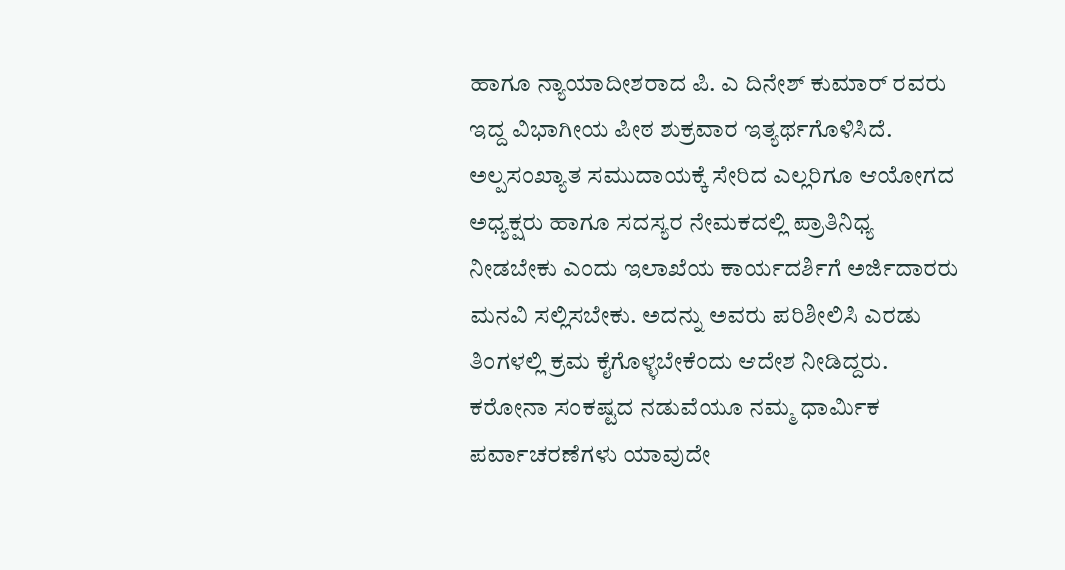ಹಾಗೂ ನ್ಯಾಯಾದೀಶರಾದ ಪಿ. ಎ ದಿನೇಶ್ ಕುಮಾರ್ ರವರು ಇದ್ದ ವಿಭಾಗೀಯ ಪೀಠ ಶುಕ್ರವಾರ ಇತ್ಯರ್ಥಗೊಳಿಸಿದೆ. ಅಲ್ಪಸಂಖ್ಯಾತ ಸಮುದಾಯಕ್ಕೆ ಸೇರಿದ ಎಲ್ಲರಿಗೂ ಆಯೋಗದ ಅಧ್ಯಕ್ಷರು ಹಾಗೂ ಸದಸ್ಯರ ನೇಮಕದಲ್ಲಿ ಪ್ರಾತಿನಿಧ್ಯ ನೀಡಬೇಕು ಎಂದು ಇಲಾಖೆಯ ಕಾರ್ಯದರ್ಶಿಗೆ ಅರ್ಜಿದಾರರು ಮನವಿ ಸಲ್ಲಿಸಬೇಕು. ಅದನ್ನು ಅವರು ಪರಿಶೀಲಿಸಿ ಎರಡು ತಿಂಗಳಲ್ಲಿ ಕ್ರಮ ಕೈಗೊಳ್ಳಬೇಕೆಂದು ಆದೇಶ ನೀಡಿದ್ದರು.
ಕರೋನಾ ಸಂಕಷ್ಟದ ನಡುವೆಯೂ ನಮ್ಮ ಧಾರ್ಮಿಕ ಪರ್ವಾಚರಣೆಗಳು ಯಾವುದೇ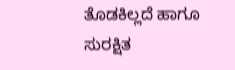ತೊಡಕಿಲ್ಲದೆ ಹಾಗೂ ಸುರಕ್ಷಿತ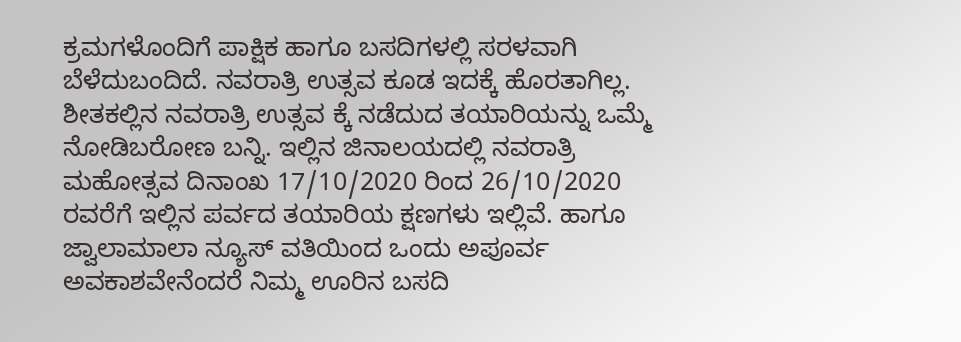ಕ್ರಮಗಳೊಂದಿಗೆ ಪಾಕ್ಷಿಕ ಹಾಗೂ ಬಸದಿಗಳಲ್ಲಿ ಸರಳವಾಗಿ ಬೆಳೆದುಬಂದಿದೆ. ನವರಾತ್ರಿ ಉತ್ಸವ ಕೂಡ ಇದಕ್ಕೆ ಹೊರತಾಗಿಲ್ಲ. ಶೀತಕಲ್ಲಿನ ನವರಾತ್ರಿ ಉತ್ಸವ ಕ್ಕೆ ನಡೆದುದ ತಯಾರಿಯನ್ನು ಒಮ್ಮೆ ನೋಡಿಬರೋಣ ಬನ್ನಿ. ಇಲ್ಲಿನ ಜಿನಾಲಯದಲ್ಲಿ ನವರಾತ್ರಿ ಮಹೋತ್ಸವ ದಿನಾಂಖ 17/10/2020 ರಿಂದ 26/10/2020 ರವರೆಗೆ ಇಲ್ಲಿನ ಪರ್ವದ ತಯಾರಿಯ ಕ್ಷಣಗಳು ಇಲ್ಲಿವೆ. ಹಾಗೂ ಜ್ವಾಲಾಮಾಲಾ ನ್ಯೂಸ್ ವತಿಯಿಂದ ಒಂದು ಅಪೂರ್ವ ಅವಕಾಶವೇನೆಂದರೆ ನಿಮ್ಮ ಊರಿನ ಬಸದಿ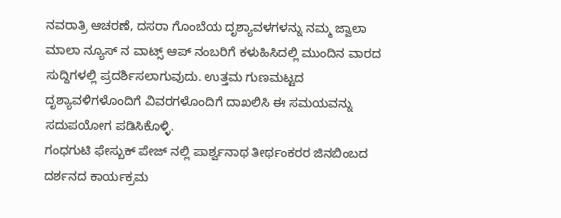ನವರಾತ್ರಿ ಆಚರಣೆ, ದಸರಾ ಗೊಂಬೆಯ ದೃಶ್ಯಾವಳಗಳನ್ನು ನಮ್ಮ ಜ್ವಾಲಾ ಮಾಲಾ ನ್ಯೂಸ್ ನ ವಾಟ್ಸ್ ಆಪ್ ನಂಬರಿಗೆ ಕಳುಹಿಸಿದಲ್ಲಿ ಮುಂದಿನ ವಾರದ ಸುದ್ದಿಗಳಲ್ಲಿ ಪ್ರದರ್ಶಿಸಲಾಗುವುದು. ಉತ್ತಮ ಗುಣಮಟ್ಟದ ದೃಶ್ಯಾವಳಿಗಳೊಂದಿಗೆ ವಿವರಗಳೊಂದಿಗೆ ದಾಖಲಿಸಿ ಈ ಸಮಯವನ್ನು ಸದುಪಯೋಗ ಪಡಿಸಿಕೊಳ್ಳಿ.
ಗಂಧಗುಟಿ ಫೇಸ್ಬುಕ್ ಪೇಜ್ ನಲ್ಲಿ ಪಾರ್ಶ್ವನಾಥ ತೀರ್ಥಂಕರರ ಜಿನಬಿಂಬದ ದರ್ಶನದ ಕಾರ್ಯಕ್ರಮ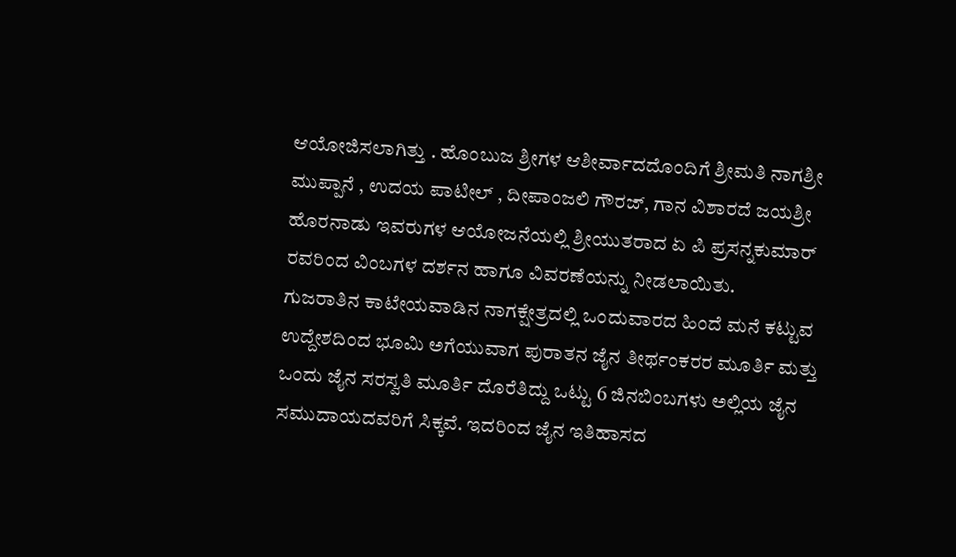ಆಯೋಜಿಸಲಾಗಿತ್ತು . ಹೊಂಬುಜ ಶ್ರೀಗಳ ಆಶೀರ್ವಾದದೊಂದಿಗೆ ಶ್ರೀಮತಿ ನಾಗಶ್ರೀ ಮುಪ್ಪಾನೆ , ಉದಯ ಪಾಟೀಲ್ , ದೀಪಾಂಜಲಿ ಗೌರಜ್, ಗಾನ ವಿಶಾರದೆ ಜಯಶ್ರೀ ಹೊರನಾಡು ಇವರುಗಳ ಆಯೋಜನೆಯಲ್ಲಿ ಶ್ರೀಯುತರಾದ ಏ ಪಿ ಪ್ರಸನ್ನಕುಮಾರ್ ರವರಿಂದ ವಿಂಬಗಳ ದರ್ಶನ ಹಾಗೂ ವಿವರಣೆಯನ್ನು ನೀಡಲಾಯಿತು.
ಗುಜರಾತಿನ ಕಾಟೇಯವಾಡಿನ ನಾಗಕ್ಷೇತ್ರದಲ್ಲಿ ಒಂದುವಾರದ ಹಿಂದೆ ಮನೆ ಕಟ್ಟುವ ಉದ್ದೇಶದಿಂದ ಭೂಮಿ ಅಗೆಯುವಾಗ ಪುರಾತನ ಜೈನ ತೀರ್ಥಂಕರರ ಮೂರ್ತಿ ಮತ್ತು ಒಂದು ಜೈನ ಸರಸ್ವತಿ ಮೂರ್ತಿ ದೊರೆತಿದ್ದು ಒಟ್ಟು 6 ಜಿನಬಿಂಬಗಳು ಅಲ್ಲಿಯ ಜೈನ ಸಮುದಾಯದವರಿಗೆ ಸಿಕ್ಕವೆ. ಇದರಿಂದ ಜೈನ ಇತಿಹಾಸದ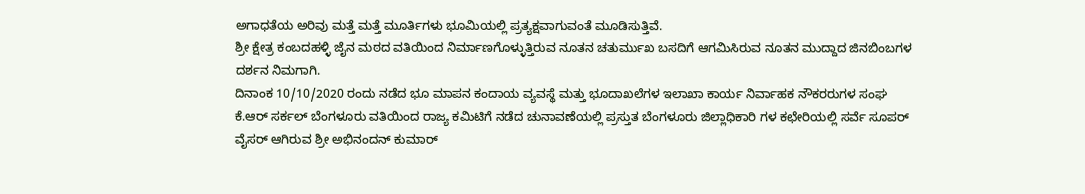ಅಗಾಧತೆಯ ಅರಿವು ಮತ್ತೆ ಮತ್ತೆ ಮೂರ್ತಿಗಳು ಭೂಮಿಯಲ್ಲಿ ಪ್ರತ್ಯಕ್ಷವಾಗುವಂತೆ ಮೂಡಿಸುತ್ತಿವೆ.
ಶ್ರೀ ಕ್ಷೇತ್ರ ಕಂಬದಹಳ್ಳಿ ಜೈನ ಮಠದ ವತಿಯಿಂದ ನಿರ್ಮಾಣಗೊಳ್ಳುತ್ತಿರುವ ನೂತನ ಚತುರ್ಮುಖ ಬಸದಿಗೆ ಆಗಮಿಸಿರುವ ನೂತನ ಮುದ್ದಾದ ಜಿನಬಿಂಬಗಳ ದರ್ಶನ ನಿಮಗಾಗಿ.
ದಿನಾಂಕ 10/10/2020 ರಂದು ನಡೆದ ಭೂ ಮಾಪನ ಕಂದಾಯ ವ್ಯವಸ್ಥೆ ಮತ್ತು ಭೂದಾಖಲೆಗಳ ಇಲಾಖಾ ಕಾರ್ಯ ನಿರ್ವಾಹಕ ನೌಕರರುಗಳ ಸಂಘ ಕೆ.ಆರ್ ಸರ್ಕಲ್ ಬೆಂಗಳೂರು ವತಿಯಿಂದ ರಾಜ್ಯ ಕಮಿಟಿಗೆ ನಡೆದ ಚುನಾವಣೆಯಲ್ಲಿ ಪ್ರಸ್ತುತ ಬೆಂಗಳೂರು ಜಿಲ್ಲಾಧಿಕಾರಿ ಗಳ ಕಛೇರಿಯಲ್ಲಿ ಸರ್ವೆ ಸೂಪರ್ ವೈಸರ್ ಆಗಿರುವ ಶ್ರೀ ಅಭಿನಂದನ್ ಕುಮಾರ್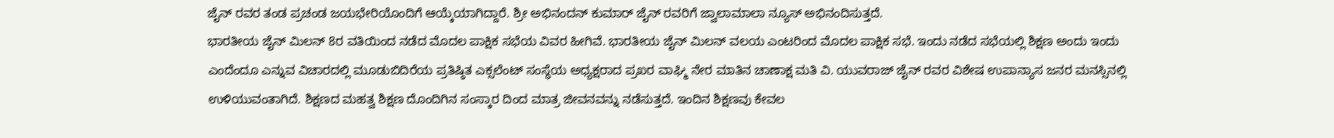ಜೈನ್ ರವರ ತಂಡ ಪ್ರಚಂಡ ಜಯಭೇರಿಯೊಂದಿಗೆ ಆಯ್ಕೆಯಾಗಿದ್ದಾರೆ. ಶ್ರೀ ಅಭಿನಂದನ್ ಕುಮಾರ್ ಜೈನ್ ರವರಿಗೆ ಜ್ವಾಲಾಮಾಲಾ ನ್ಯೂಸ್ ಅಭಿನಂದಿಸುತ್ತದೆ.
ಭಾರತೀಯ ಜೈನ್ ಮಿಲನ್ 8ರ ವತಿಯಿಂದ ನಡೆದ ಮೊದಲ ಪಾಕ್ಷಿಕ ಸಭೆಯ ವಿವರ ಹೀಗಿವೆ. ಭಾರತೀಯ ಜೈನ್ ಮಿಲನ್ ವಲಯ ಎಂಟರಿಂದ ಮೊದಲ ಪಾಕ್ಷಿಕ ಸಭೆ. ಇಂದು ನಡೆದ ಸಭೆಯಲ್ಲಿ ಶಿಕ್ಷಣ ಅಂದು ಇಂದು ಎಂದೆಂದೂ ಎನ್ನುವ ವಿಚಾರದಲ್ಲಿ ಮೂಡುಬಿದಿರೆಯ ಪ್ರತಿಷ್ಠಿತ ಎಕ್ಸಲೆಂಟ್ ಸಂಸ್ಥೆಯ ಅಧ್ಯಕ್ಷರಾದ ಪ್ರಖರ ವಾಘ್ಮಿ ನೇರ ಮಾತಿನ ಚಾಣಾಕ್ಷ ಮತಿ ವಿ. ಯುವರಾಜ್ ಜೈನ್ ರವರ ವಿಶೇಷ ಉಪಾನ್ಯಾಸ ಜನರ ಮನಸ್ಸಿನಲ್ಲಿ ಉಳಿಯುವಂತಾಗಿದೆ. ಶಿಕ್ಷಣದ ಮಹತ್ವ ಶಿಕ್ಷಣ ದೊಂದಿಗಿನ ಸಂಸ್ಕಾರ ದಿಂದ ಮಾತ್ರ ಜೀವನವನ್ನು ನಡೆಸುತ್ತದೆ. ಇಂದಿನ ಶಿಕ್ಷಣವು ಕೇವಲ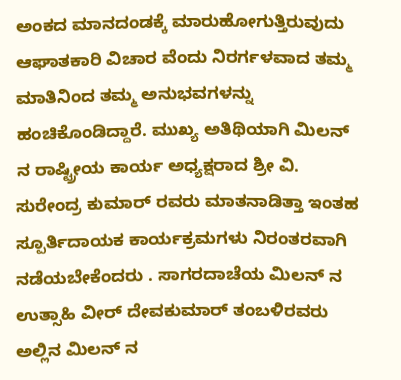ಅಂಕದ ಮಾನದಂಡಕ್ಕೆ ಮಾರುಹೋಗುತ್ತಿರುವುದು ಆಘಾತಕಾರಿ ವಿಚಾರ ವೆಂದು ನಿರರ್ಗಳವಾದ ತಮ್ಮ ಮಾತಿನಿಂದ ತಮ್ಮ ಅನುಭವಗಳನ್ನು ಹಂಚಿಕೊಂಡಿದ್ದಾರೆ. ಮುಖ್ಯ ಅತಿಥಿಯಾಗಿ ಮಿಲನ್ ನ ರಾಷ್ಟ್ರೀಯ ಕಾರ್ಯ ಅಧ್ಯಕ್ಷರಾದ ಶ್ರೀ ವಿ. ಸುರೇಂದ್ರ ಕುಮಾರ್ ರವರು ಮಾತನಾಡಿತ್ತಾ ಇಂತಹ ಸ್ಪೂರ್ತಿದಾಯಕ ಕಾರ್ಯಕ್ರಮಗಳು ನಿರಂತರವಾಗಿ ನಡೆಯಬೇಕೆಂದರು . ಸಾಗರದಾಚೆಯ ಮಿಲನ್ ನ ಉತ್ಸಾಹಿ ವೀರ್ ದೇವಕುಮಾರ್ ತಂಬಳಿರವರು ಅಲ್ಲಿನ ಮಿಲನ್ ನ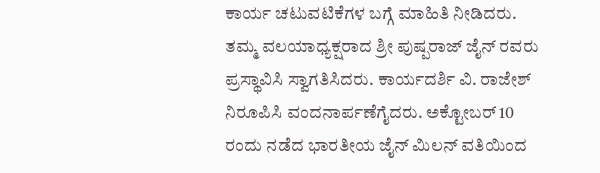ಕಾರ್ಯ ಚಟುವಟಿಕೆಗಳ ಬಗ್ಗೆ ಮಾಹಿತಿ ನೀಡಿದರು. ತಮ್ಮ ವಲಯಾಧ್ಯಕ್ಷರಾದ ಶ್ರೀ ಪುಷ್ಪರಾಜ್ ಜೈನ್ ರವರು ಪ್ರಸ್ಥಾವಿಸಿ ಸ್ವಾಗತಿಸಿದರು. ಕಾರ್ಯದರ್ಶಿ ವಿ. ರಾಜೇಶ್ ನಿರೂಪಿಸಿ ವಂದನಾರ್ಪಣೆಗೈದರು. ಅಕ್ಟೋಬರ್ 10 ರಂದು ನಡೆದ ಭಾರತೀಯ ಜೈನ್ ಮಿಲನ್ ವತಿಯಿಂದ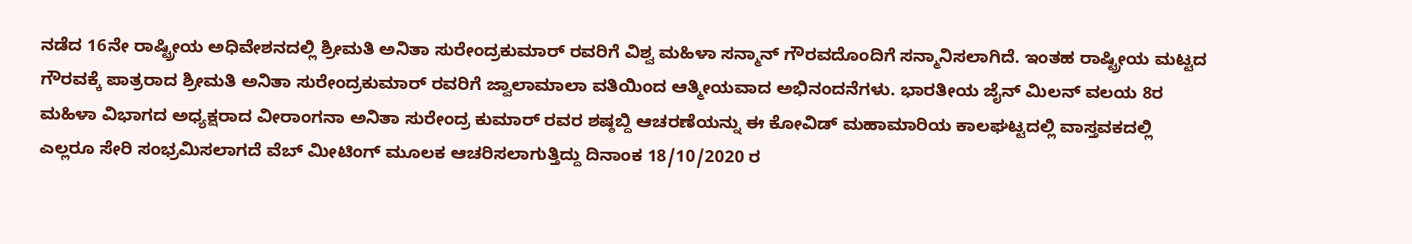ನಡೆದ 16ನೇ ರಾಷ್ಟ್ರೀಯ ಅಧಿವೇಶನದಲ್ಲಿ ಶ್ರೀಮತಿ ಅನಿತಾ ಸುರೇಂದ್ರಕುಮಾರ್ ರವರಿಗೆ ವಿಶ್ವ ಮಹಿಳಾ ಸನ್ಮಾನ್ ಗೌರವದೊಂದಿಗೆ ಸನ್ಮಾನಿಸಲಾಗಿದೆ. ಇಂತಹ ರಾಷ್ಟ್ರೀಯ ಮಟ್ಟದ ಗೌರವಕ್ಕೆ ಪಾತ್ರರಾದ ಶ್ರೀಮತಿ ಅನಿತಾ ಸುರೇಂದ್ರಕುಮಾರ್ ರವರಿಗೆ ಜ್ವಾಲಾಮಾಲಾ ವತಿಯಿಂದ ಆತ್ಮೀಯವಾದ ಅಭಿನಂದನೆಗಳು. ಭಾರತೀಯ ಜೈನ್ ಮಿಲನ್ ವಲಯ 8ರ ಮಹಿಳಾ ವಿಭಾಗದ ಅಧ್ಯಕ್ಷರಾದ ವೀರಾಂಗನಾ ಅನಿತಾ ಸುರೇಂದ್ರ ಕುಮಾರ್ ರವರ ಶಷ್ಠಬ್ದಿ ಆಚರಣೆಯನ್ನು ಈ ಕೋವಿಡ್ ಮಹಾಮಾರಿಯ ಕಾಲಘಟ್ಟದಲ್ಲಿ ವಾಸ್ತವಕದಲ್ಲಿ ಎಲ್ಲರೂ ಸೇರಿ ಸಂಭ್ರಮಿಸಲಾಗದೆ ವೆಬ್ ಮೀಟಿಂಗ್ ಮೂಲಕ ಆಚರಿಸಲಾಗುತ್ತಿದ್ದು ದಿನಾಂಕ 18/10/2020 ರ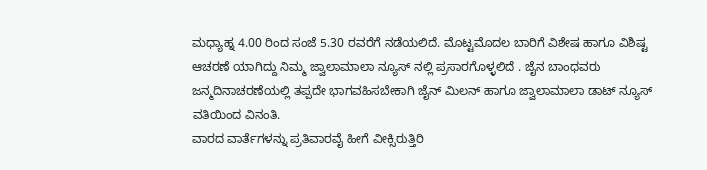ಮಧ್ಯಾಹ್ನ 4.00 ರಿಂದ ಸಂಜೆ 5.30 ರವರೆಗೆ ನಡೆಯಲಿದೆ. ಮೊಟ್ಟಮೊದಲ ಬಾರಿಗೆ ವಿಶೇಷ ಹಾಗೂ ವಿಶಿಷ್ಟ ಆಚರಣೆ ಯಾಗಿದ್ದು ನಿಮ್ಮ ಜ್ವಾಲಾಮಾಲಾ ನ್ಯೂಸ್ ನಲ್ಲಿ ಪ್ರಸಾರಗೊಳ್ಳಲಿದೆ . ಜೈನ ಬಾಂಧವರು ಜನ್ಮದಿನಾಚರಣೆಯಲ್ಲಿ ತಪ್ಪದೇ ಭಾಗವಹಿಸಬೇಕಾಗಿ ಜೈನ್ ಮಿಲನ್ ಹಾಗೂ ಜ್ವಾಲಾಮಾಲಾ ಡಾಟ್ ನ್ಯೂಸ್ ವತಿಯಿಂದ ವಿನಂತಿ.
ವಾರದ ವಾರ್ತೆಗಳನ್ನು ಪ್ರತಿವಾರವೈ ಹೀಗೆ ವೀಕ್ಸಿರುತ್ತಿರಿ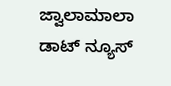ಜ್ವಾಲಾಮಾಲಾ ಡಾಟ್ ನ್ಯೂಸ್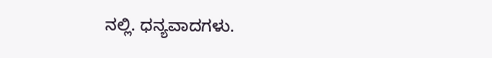ನಲ್ಲಿ. ಧನ್ಯವಾದಗಳು.